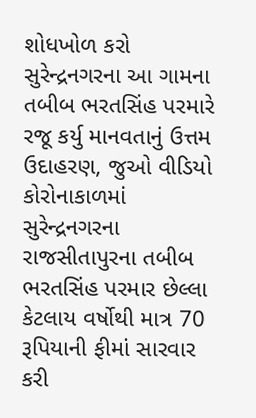શોધખોળ કરો
સુરેન્દ્રનગરના આ ગામના તબીબ ભરતસિંહ પરમારે રજૂ કર્યુ માનવતાનું ઉત્તમ ઉદાહરણ, જુઓ વીડિયો
કોરોનાકાળમાં સુરેન્દ્રનગરના રાજસીતાપુરના તબીબ ભરતસિંહ પરમાર છેલ્લા કેટલાય વર્ષોથી માત્ર 70 રૂપિયાની ફીમાં સારવાર કરી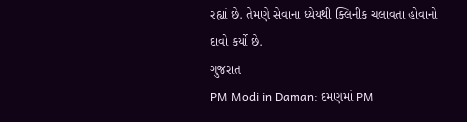રહ્યાં છે. તેમણે સેવાના ધ્યેયથી ક્લિનીક ચલાવતા હોવાનો દાવો કર્યો છે.
ગુજરાત
PM Modi in Daman: દમણમાં PM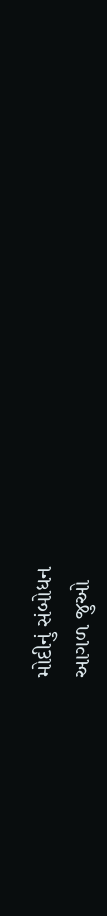મોદીનું સંબોધન
આગળ જુઓ